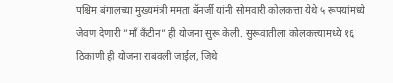पश्चिम बंगालच्या मुख्यमंत्री ममता बॅनर्जी यांनी सोमवारी कोलकत्ता येथे ५ रूपयांमध्ये जेवण देणारी ”माँ कँटीन” ही योजना सुरू केली. सुरूवातीला कोलकत्त्यामध्ये १६ ठिकाणी ही योजना राबवली जाईल, जिथे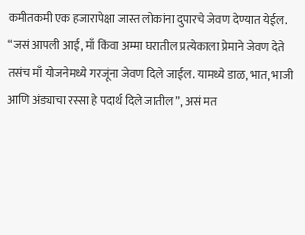कमीतकमी एक हजारापेक्षा जास्त लोकांना दुपारचे जेवण देण्यात येईल.
“जसं आपली आई, माँ किंवा अम्मा घरातील प्रत्येकाला प्रेमाने जेवण देते तसंच माँ योजनेमध्ये गरजूंना जेवण दिले जाईल. यामध्ये डाळ, भात, भाजी आणि अंड्याचा रस्सा हे पदार्थ दिले जातील”, असं मत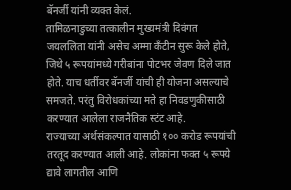बॅनर्जी यांनी व्यक्त केलं.
तामिळनाडुच्या तत्कालीन मुख्यमंत्री दिवंगत जयललिता यांनी असेच अम्मा कँटीन सुरू केले होते, जिथे ५ रूपयांमध्ये गरीबांना पोटभर जेवण दिले जात होते. याच धर्तीवर बॅनर्जी यांची ही योजना असल्याचे समजते. परंतु विरोधकांच्या मते हा निवडणुकीसाठी करण्यात आलेला राजनैतिक स्टंट आहे.
राज्याच्या अर्थसंकल्पात यासाठी १०० करोड रूपयांची तरतूद करण्यात आली आहे. लोकांना फक्त ५ रूपये द्यावे लागतील आणि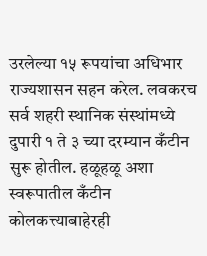उरलेल्या १५ रूपयांचा अधिभार राज्यशासन सहन करेल. लवकरच सर्व शहरी स्थानिक संस्थांमध्ये दुपारी १ ते ३ च्या दरम्यान कँटीन सुरू होतील. हळूहळू अशा स्वरूपातील कँटीन कोलकत्त्याबाहेरही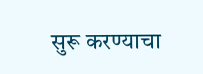सुरू करण्याचा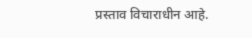प्रस्ताव विचाराधीन आहे.